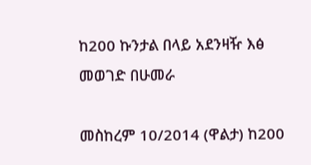ከ200 ኩንታል በላይ አደንዛዥ እፅ መወገድ በሁመራ

መስከረም 10/2014 (ዋልታ) ከ200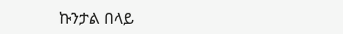ኩንታል በላይ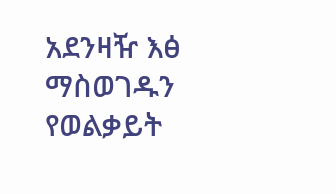አደንዛዥ እፅ ማስወገዱን የወልቃይት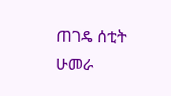ጠገዴ ሰቲት ሁመራ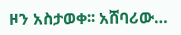ዞን አስታወቀ፡፡ አሸባሪው…